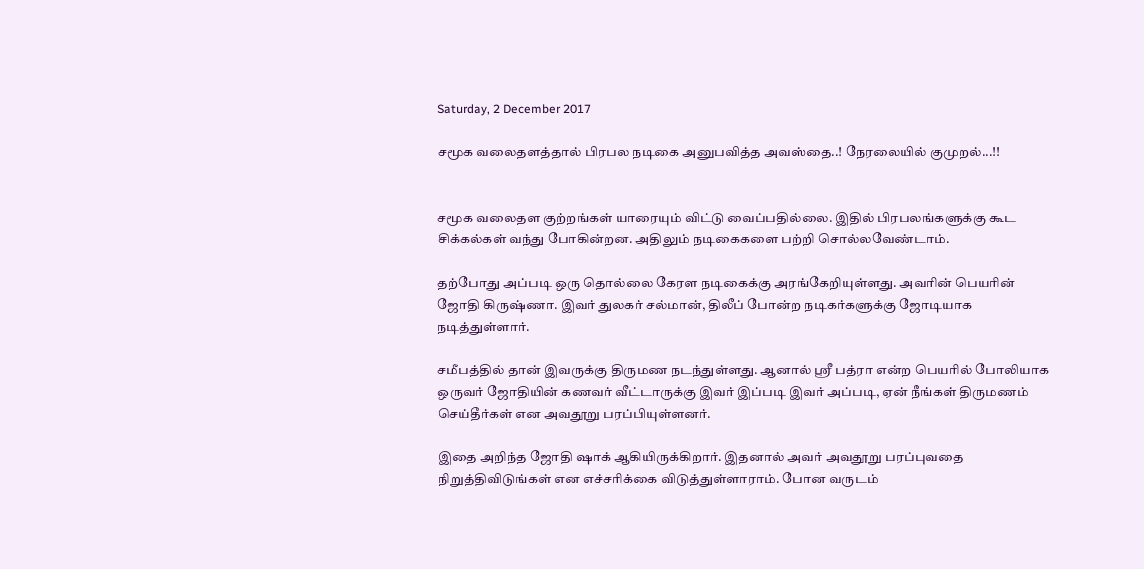Saturday, 2 December 2017

சமூக வலைதளத்தால் பிரபல நடிகை அனுபவித்த அவஸ்தை..! நேரலையில் குமுறல்...!!


சமூக வலைதள குற்றங்கள் யாரையும் விட்டு வைப்பதில்லை. இதில் பிரபலங்களுக்கு கூட சிக்கல்கள் வந்து போகின்றன. அதிலும் நடிகைகளை பற்றி சொல்லவேண்டாம்.

தற்போது அப்படி ஒரு தொல்லை கேரள நடிகைக்கு அரங்கேறியுள்ளது. அவரின் பெயரின் ஜோதி கிருஷ்ணா. இவர் துலகர் சல்மான், திலீப் போன்ற நடிகர்களுக்கு ஜோடியாக நடித்துள்ளார்.

சமீபத்தில் தான் இவருக்கு திருமண நடந்துள்ளது. ஆனால் ஸ்ரீ பத்ரா என்ற பெயரில் போலியாக ஒருவர் ஜோதியின் கணவர் வீட்டாருக்கு இவர் இப்படி இவர் அப்படி, ஏன் நீங்கள் திருமணம் செய்தீர்கள் என அவதூறு பரப்பியுள்ளனர்.

இதை அறிந்த ஜோதி ஷாக் ஆகியிருக்கிறார். இதனால் அவர் அவதூறு பரப்புவதை நிறுத்திவிடுங்கள் என எச்சரிக்கை விடுத்துள்ளாராம். போன வருடம்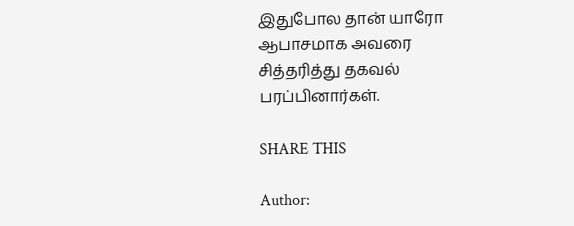இதுபோல தான் யாரோ ஆபாசமாக அவரை சித்தரித்து தகவல் பரப்பினார்கள்.

SHARE THIS

Author: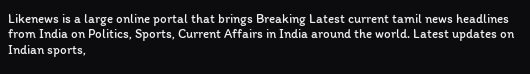Likenews is a large online portal that brings Breaking Latest current tamil news headlines from India on Politics, Sports, Current Affairs in India around the world. Latest updates on Indian sports,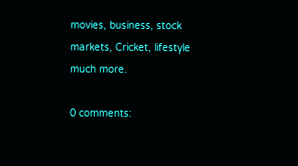movies, business, stock markets, Cricket, lifestyle much more.

0 comments: